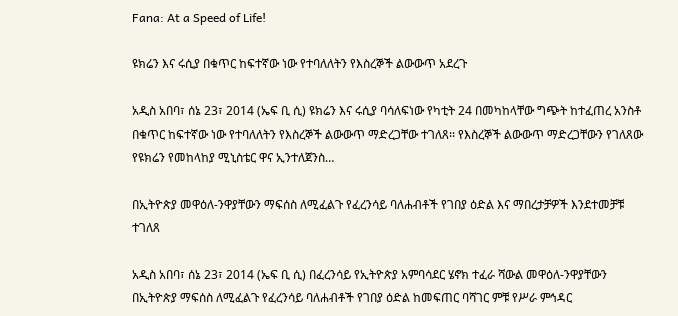Fana: At a Speed of Life!

ዩክሬን እና ሩሲያ በቁጥር ከፍተኛው ነው የተባለለትን የእስረኞች ልውውጥ አደረጉ

አዲስ አበባ፣ ሰኔ 23፣ 2014 (ኤፍ ቢ ሲ) ዩክሬን እና ሩሲያ ባሳለፍነው የካቲት 24 በመካከላቸው ግጭት ከተፈጠረ አንስቶ በቁጥር ከፍተኛው ነው የተባለለትን የእስረኞች ልውውጥ ማድረጋቸው ተገለጸ፡፡ የእስረኞች ልውውጥ ማድረጋቸውን የገለጸው የዩክሬን የመከላከያ ሚኒስቴር ዋና ኢንተለጀንስ…

በኢትዮጵያ መዋዕለ-ንዋያቸውን ማፍሰስ ለሚፈልጉ የፈረንሳይ ባለሐብቶች የገበያ ዕድል እና ማበረታቻዎች እንደተመቻቹ ተገለጸ

አዲስ አበባ፣ ሰኔ 23፣ 2014 (ኤፍ ቢ ሲ) በፈረንሳይ የኢትዮጵያ አምባሳደር ሄኖክ ተፈራ ሻውል መዋዕለ-ንዋያቸውን በኢትዮጵያ ማፍሰስ ለሚፈልጉ የፈረንሳይ ባለሐብቶች የገበያ ዕድል ከመፍጠር ባሻገር ምቹ የሥራ ምኅዳር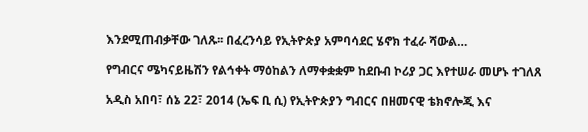እንደሚጠብቃቸው ገለጹ፡፡ በፈረንሳይ የኢትዮጵያ አምባሳደር ሄኖክ ተፈራ ሻውል…

የግብርና ሜካናይዜሽን የልኅቀት ማዕከልን ለማቀቋቋም ከደቡብ ኮሪያ ጋር እየተሠራ መሆኑ ተገለጸ

አዲስ አበባ፣ ሰኔ 22፣ 2014 (ኤፍ ቢ ሲ) የኢትዮጵያን ግብርና በዘመናዊ ቴክኖሎጂ እና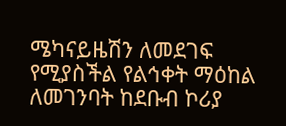ሜካናይዜሽን ለመደገፍ የሚያስችል የልኅቀት ማዕከል ለመገንባት ከደቡብ ኮሪያ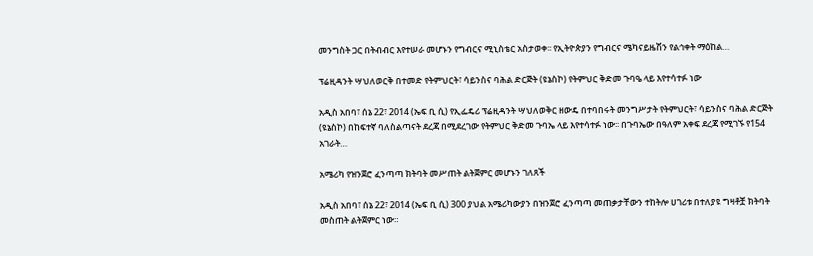መንግስት ጋር በትብብር እየተሠራ መሆኑን የግብርና ሚኒስቴር አስታወቀ፡፡ የኢትዮጵያን የግብርና ሜካናይዜሽን የልኅቀት ማዕከል…

ፕሬዚዳንት ሣህለወርቅ በተመድ የትምህርት፣ ሳይንስና ባሕል ድርጅት (ዩኔስኮ) የትምህር ቅድመ ጉባዔ ላይ እየተሳተፉ ነው

አዲስ አበባ፣ ሰኔ 22፣ 2014 (ኤፍ ቢ ሲ) የኢፌዴሪ ፕሬዚዳንት ሣህለወቅር ዘውዴ በተባበሩት መንግሥታት የትምህርት፣ ሳይንስና ባሕል ድርጅት (ዩኔስኮ) በከፍተኛ ባለስልጣናት ደረጃ በሚደረገው የትምህር ቅድመ ጉባኤ ላይ እየተሳተፉ ነው፡፡ በጉባኤው በዓለም አቀፍ ደረጃ የሚገኙ የ154 አገራት…

አሜሪካ የዝንጀሮ ፈንጣጣ ክትባት መሥጠት ልትጀምር መሆኑን ገለጸች

አዲስ አበባ፣ ሰኔ 22፣ 2014 (ኤፍ ቢ ሲ) 300 ያህል አሜሪካውያን በዝንጀሮ ፈንጣጣ መጠቃታቸውን ተከትሎ ሀገሪቱ በተለያዩ ግዛቶቿ ክትባት መስጠት ልትጀምር ነው።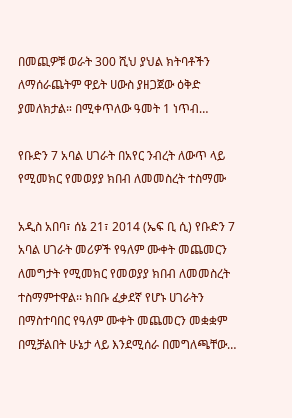በመጪዎቹ ወራት 300 ሺህ ያህል ክትባቶችን ለማሰራጨትም ዋይት ሀውስ ያዘጋጀው ዕቅድ ያመለክታል። በሚቀጥለው ዓመት 1 ነጥብ…

የቡድን 7 አባል ሀገራት በአየር ንብረት ለውጥ ላይ የሚመክር የመወያያ ክበብ ለመመስረት ተስማሙ

አዲስ አበባ፣ ሰኔ 21፣ 2014 (ኤፍ ቢ ሲ) የቡድን 7 አባል ሀገራት መሪዎች የዓለም ሙቀት መጨመርን ለመግታት የሚመክር የመወያያ ክበብ ለመመስረት ተስማምተዋል፡፡ ክበቡ ፈቃደኛ የሆኑ ሀገራትን በማስተባበር የዓለም ሙቀት መጨመርን መቋቋም በሚቻልበት ሁኔታ ላይ እንደሚሰራ በመግለጫቸው…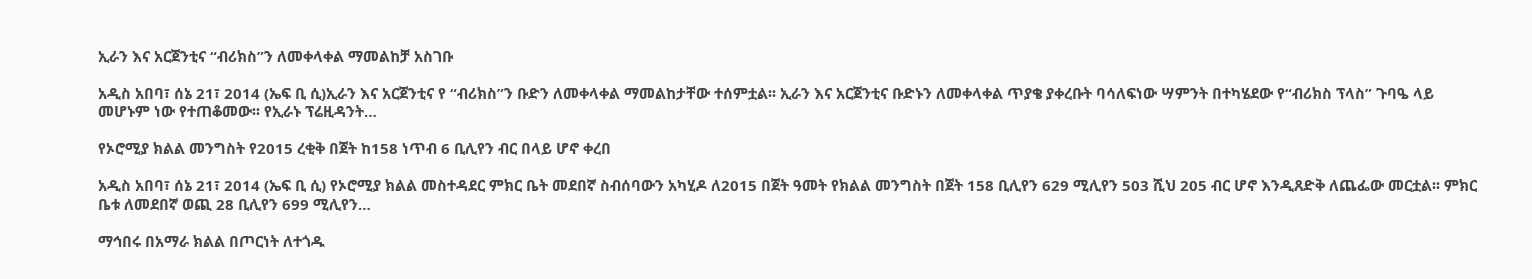ኢራን እና አርጀንቲና “ብሪክስ”ን ለመቀላቀል ማመልከቻ አስገቡ

አዲስ አበባ፣ ሰኔ 21፣ 2014 (ኤፍ ቢ ሲ)ኢራን እና አርጀንቲና የ “ብሪክስ”ን ቡድን ለመቀላቀል ማመልከታቸው ተሰምቷል፡፡ ኢራን እና አርጀንቲና ቡድኑን ለመቀላቀል ጥያቄ ያቀረቡት ባሳለፍነው ሣምንት በተካሄደው የ“ብሪክስ ፕላስ” ጉባዔ ላይ መሆኑም ነው የተጠቆመው፡፡ የኢራኑ ፕሬዚዳንት…

የኦሮሚያ ክልል መንግስት የ2015 ረቂቅ በጀት ከ158 ነጥብ 6 ቢሊየን ብር በላይ ሆኖ ቀረበ

አዲስ አበባ፣ ሰኔ 21፣ 2014 (ኤፍ ቢ ሲ) የኦሮሚያ ክልል መስተዳደር ምክር ቤት መደበኛ ስብሰባውን አካሂዶ ለ2015 በጀት ዓመት የክልል መንግስት በጀት 158 ቢሊየን 629 ሚሊየን 503 ሺህ 205 ብር ሆኖ እንዲጸድቅ ለጨፌው መርቷል፡፡ ምክር ቤቱ ለመደበኛ ወጪ 28 ቢሊየን 699 ሚሊየን…

ማኅበሩ በአማራ ክልል በጦርነት ለተጎዱ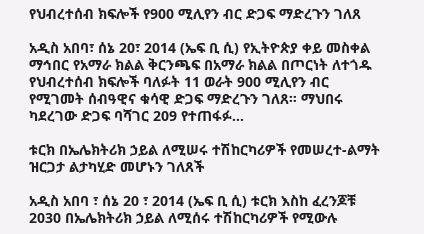የህብረተሰብ ክፍሎች የ900 ሚሊየን ብር ድጋፍ ማድረጉን ገለጸ

አዲስ አበባ፣ ሰኔ 20፣ 2014 (ኤፍ ቢ ሲ) የኢትዮጵያ ቀይ መስቀል ማኅበር የአማራ ክልል ቅርንጫፍ በአማራ ክልል በጦርነት ለተጎዱ የህብረተሰብ ክፍሎች ባለፉት 11 ወራት 900 ሚሊየን ብር የሚገመት ሰብዓዊና ቁሳዊ ድጋፍ ማድረጉን ገለጸ። ማህበሩ ካደረገው ድጋፍ ባሻገር 209 የተጠፋፉ…

ቱርክ በኤሌክትሪክ ኃይል ለሚሠሩ ተሽከርካሪዎች የመሠረተ-ልማት ዝርጋታ ልታካሂድ መሆኑን ገለጸች

አዲስ አበባ ፣ ሰኔ 20 ፣ 2014 (ኤፍ ቢ ሲ) ቱርክ እስከ ፈረንጆቹ 2030 በኤሌክትሪክ ኃይል ለሚሰሩ ተሽከርካሪዎች የሚውሉ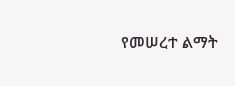የመሠረተ ልማት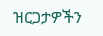ዝርጋታዎችን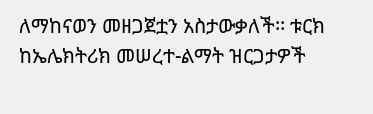ለማከናወን መዘጋጀቷን አስታውቃለች፡፡ ቱርክ ከኤሌክትሪክ መሠረተ-ልማት ዝርጋታዎች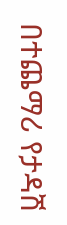በተጨማሪ የታዳሽ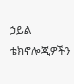ኃይል ቴክኖሎጂዎችን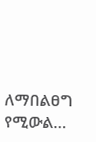ለማበልፀግ የሚውል…